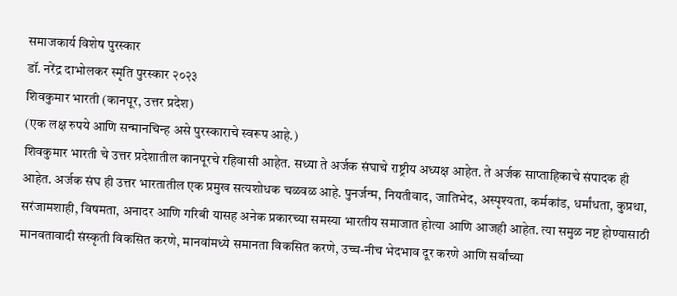समाजकार्य विशेष पुरस्कार
डॉ. नरेंद्र दाभोलकर स्मृति पुरस्कार २०२३
शिवकुमार भारती (कानपूर, उत्तर प्रदेश)
(एक लक्ष रुपये आणि सन्मानचिन्ह असे पुरस्काराचे स्वरूप आहे.)
शिवकुमार भारती चे उत्तर प्रदेशातील कानपूरचे रहिवासी आहेत. सध्या ते अर्जक संघाचे राष्ट्रीय अध्यक्ष आहेत. ते अर्जक साप्ताहिकाचे संपादक ही आहेत. अर्जक संघ ही उत्तर भारतातील एक प्रमुख सत्यशोधक चळवळ आहे. पुनर्जन्म, नियतीवाद, जातिभेद, अस्पृश्यता, कर्मकांड, धर्मांधता, कुप्रथा, सरंजामशाही, विषमता, अनादर आणि गरिबी यासह अनेक प्रकारच्या समस्या भारतीय समाजात होत्या आणि आजही आहेत. त्या समुळ नष्ट होण्यासाठी मानवतावादी संस्कृती विकसित करणे, मानवांमध्ये समानता विकसित करणे, उच्च-नीच भेदभाव दूर करणे आणि सर्वांच्या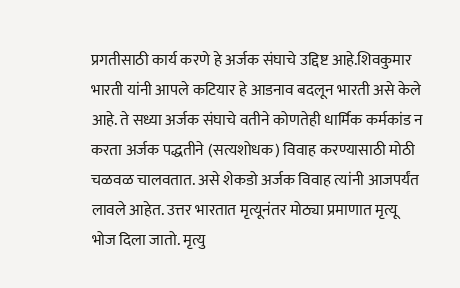प्रगतीसाठी कार्य करणे हे अर्जक संघाचे उद्दिष्ट आहे.शिवकुमार भारती यांनी आपले कटियार हे आडनाव बदलून भारती असे केले आहे. ते सध्या अर्जक संघाचे वतीने कोणतेही धार्मिक कर्मकांड न करता अर्जक पद्धतीने (सत्यशोधक) विवाह करण्यासाठी मोठी चळवळ चालवतात. असे शेकडो अर्जक विवाह त्यांनी आजपर्यंत लावले आहेत. उत्तर भारतात मृत्यूनंतर मोठ्या प्रमाणात मृत्यू भोज दिला जातो. मृत्यु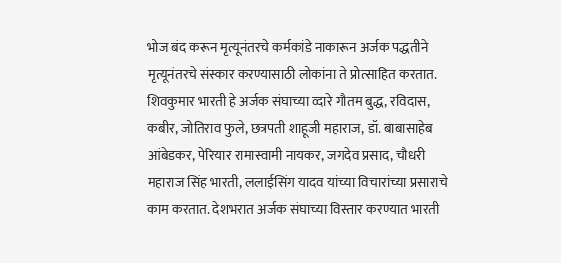भोज बंद करून मृत्यूनंतरचे कर्मकांडे नाकारून अर्जक पद्धतीने मृत्यूनंतरचे संस्कार करण्यासाठी लोकांना ते प्रोत्साहित करतात.
शिवकुमार भारती हे अर्जक संघाच्या व्दारे गौतम बुद्ध, रविदास, कबीर, जोतिराव फुले, छत्रपती शाहूजी महाराज, डॉ. बाबासाहेब आंबेडकर, पेरियार रामास्वामी नायकर, जगदेव प्रसाद, चौधरी महाराज सिंह भारती, ललाईसिंग यादव यांच्या विचारांच्या प्रसाराचे काम करतात. देशभरात अर्जक संघाच्या विस्तार करण्यात भारती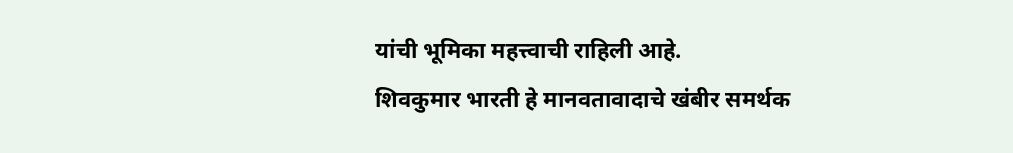यांची भूमिका महत्त्वाची राहिली आहे.
शिवकुमार भारती हे मानवतावादाचे खंबीर समर्थक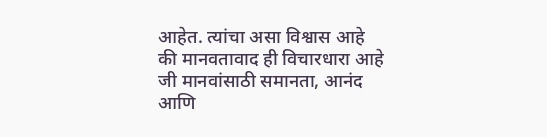आहेत. त्यांचा असा विश्वास आहे की मानवतावाद ही विचारधारा आहे जी मानवांसाठी समानता, आनंद आणि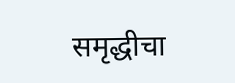समृद्धीचा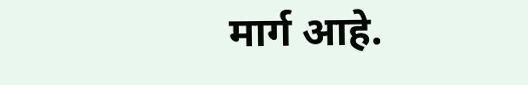मार्ग आहे.